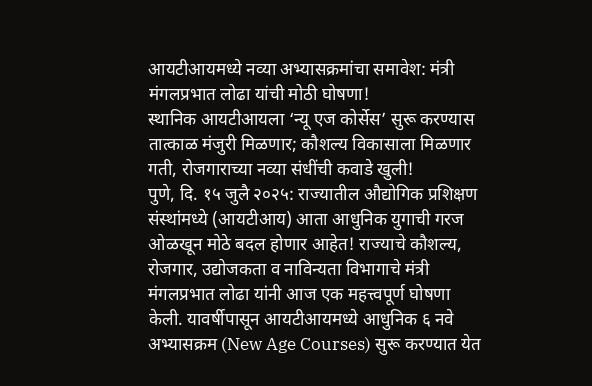आयटीआयमध्ये नव्या अभ्यासक्रमांचा समावेश: मंत्री मंगलप्रभात लोढा यांची मोठी घोषणा!
स्थानिक आयटीआयला ‘न्यू एज कोर्सेस’ सुरू करण्यास तात्काळ मंजुरी मिळणार; कौशल्य विकासाला मिळणार गती, रोजगाराच्या नव्या संधींची कवाडे खुली!
पुणे, दि. १५ जुलै २०२५: राज्यातील औद्योगिक प्रशिक्षण संस्थांमध्ये (आयटीआय) आता आधुनिक युगाची गरज ओळखून मोठे बदल होणार आहेत! राज्याचे कौशल्य, रोजगार, उद्योजकता व नाविन्यता विभागाचे मंत्री मंगलप्रभात लोढा यांनी आज एक महत्त्वपूर्ण घोषणा केली. यावर्षीपासून आयटीआयमध्ये आधुनिक ६ नवे अभ्यासक्रम (New Age Courses) सुरू करण्यात येत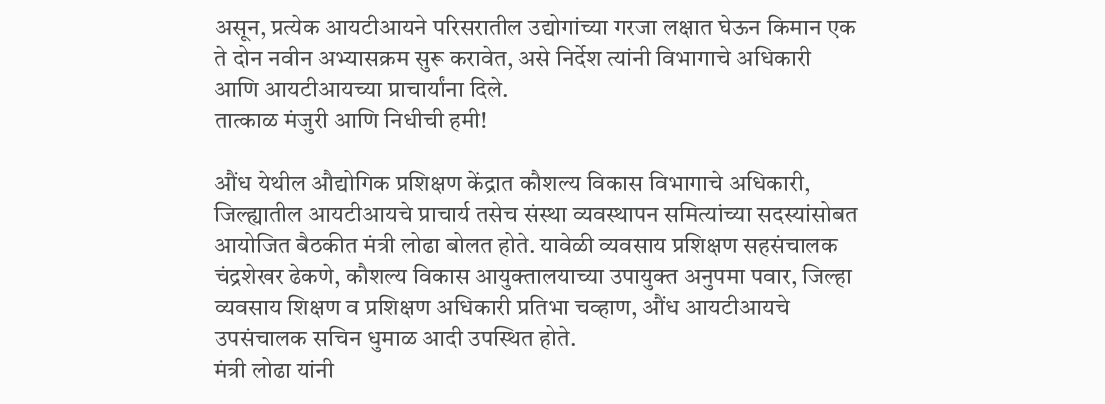असून, प्रत्येक आयटीआयने परिसरातील उद्योगांच्या गरजा लक्षात घेऊन किमान एक ते दोन नवीन अभ्यासक्रम सुरू करावेत, असे निर्देश त्यांनी विभागाचे अधिकारी आणि आयटीआयच्या प्राचार्यांना दिले.
तात्काळ मंजुरी आणि निधीची हमी!

औंध येथील औद्योगिक प्रशिक्षण केंद्रात कौशल्य विकास विभागाचे अधिकारी, जिल्ह्यातील आयटीआयचे प्राचार्य तसेच संस्था व्यवस्थापन समित्यांच्या सदस्यांसोबत आयोजित बैठकीत मंत्री लोढा बोलत होते. यावेळी व्यवसाय प्रशिक्षण सहसंचालक चंद्रशेखर ढेकणे, कौशल्य विकास आयुक्तालयाच्या उपायुक्त अनुपमा पवार, जिल्हा व्यवसाय शिक्षण व प्रशिक्षण अधिकारी प्रतिभा चव्हाण, औंध आयटीआयचे उपसंचालक सचिन धुमाळ आदी उपस्थित होते.
मंत्री लोढा यांनी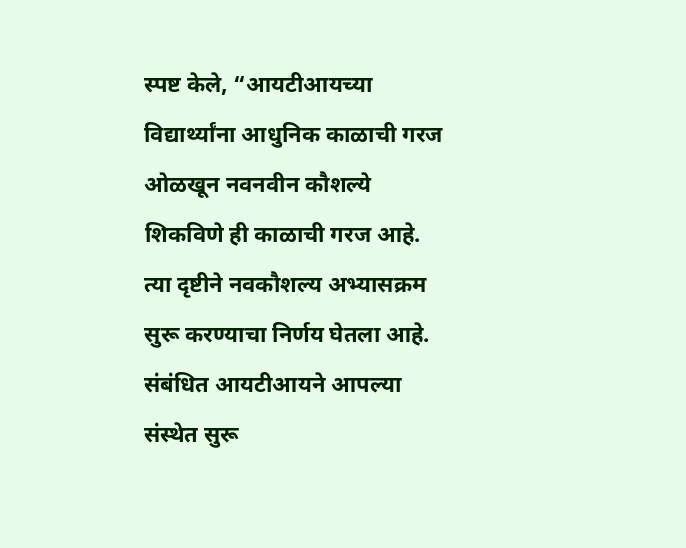स्पष्ट केले, “आयटीआयच्या विद्यार्थ्यांना आधुनिक काळाची गरज ओळखून नवनवीन कौशल्ये शिकविणे ही काळाची गरज आहे. त्या दृष्टीने नवकौशल्य अभ्यासक्रम सुरू करण्याचा निर्णय घेतला आहे. संबंधित आयटीआयने आपल्या संस्थेत सुरू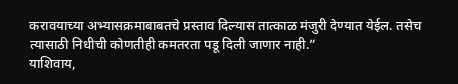करावयाच्या अभ्यासक्रमाबाबतचे प्रस्ताव दिल्यास तात्काळ मंजुरी देण्यात येईल. तसेच त्यासाठी निधीची कोणतीही कमतरता पडू दिली जाणार नाही.”
याशिवाय,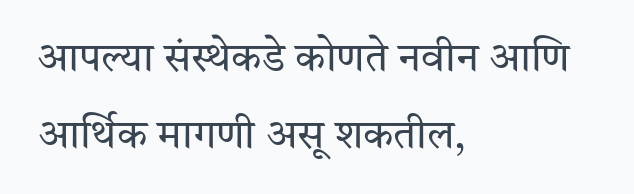आपल्या संस्थेकडे कोणते नवीन आणि आर्थिक मागणी असू शकतील,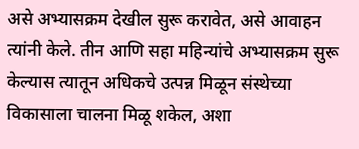असे अभ्यासक्रम देखील सुरू करावेत, असे आवाहन त्यांनी केले. तीन आणि सहा महिन्यांचे अभ्यासक्रम सुरू केल्यास त्यातून अधिकचे उत्पन्न मिळून संस्थेच्या विकासाला चालना मिळू शकेल, अशा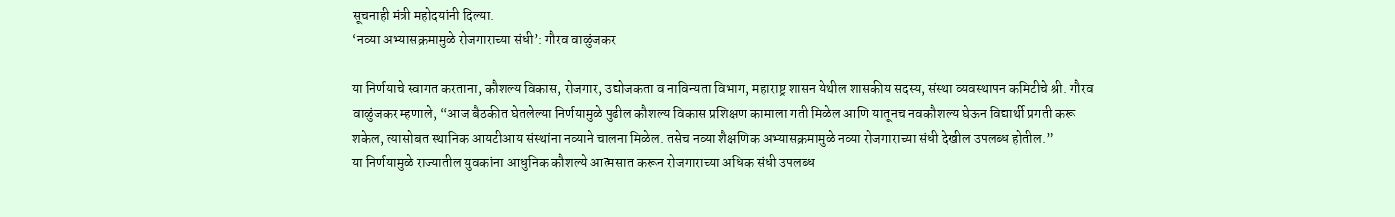सूचनाही मंत्री महोदयांनी दिल्या.
‘नव्या अभ्यासक्रमामुळे रोजगाराच्या संधी’: गौरव वाळुंजकर

या निर्णयाचे स्वागत करताना, कौशल्य विकास, रोजगार, उद्योजकता व नाविन्यता विभाग, महाराष्ट्र शासन येथील शासकीय सदस्य, संस्था व्यवस्थापन कमिटीचे श्री. गौरव वाळुंजकर म्हणाले, “आज बैठकीत घेतलेल्या निर्णयामुळे पुढील कौशल्य विकास प्रशिक्षण कामाला गती मिळेल आणि यातूनच नवकौशल्य घेऊन विद्यार्थी प्रगती करू शकेल, त्यासोबत स्थानिक आयटीआय संस्थांना नव्याने चालना मिळेल. तसेच नव्या शैक्षणिक अभ्यासक्रमामुळे नव्या रोजगाराच्या संधी देखील उपलब्ध होतील.”
या निर्णयामुळे राज्यातील युवकांना आधुनिक कौशल्ये आत्मसात करून रोजगाराच्या अधिक संधी उपलब्ध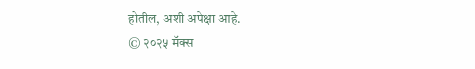होतील, अशी अपेक्षा आहे.
© २०२५ मॅक्स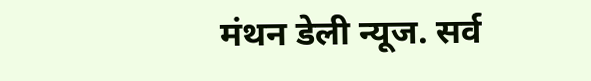मंथन डेली न्यूज. सर्व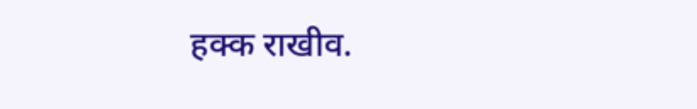हक्क राखीव.